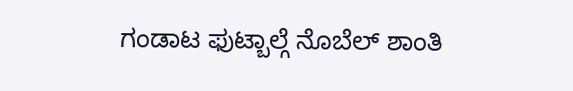ಗಂಡಾಟ ಫುಟ್ಬಾಲ್ಗೆ ನೊಬೆಲ್ ಶಾಂತಿ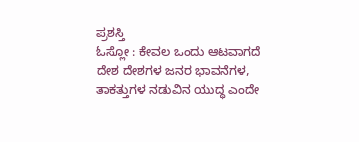ಪ್ರಶಸ್ತಿ
ಓಸ್ಲೋ : ಕೇವಲ ಒಂದು ಆಟವಾಗದೆ ದೇಶ ದೇಶಗಳ ಜನರ ಭಾವನೆಗಳ, ತಾಕತ್ತುಗಳ ನಡುವಿನ ಯುದ್ಧ ಎಂದೇ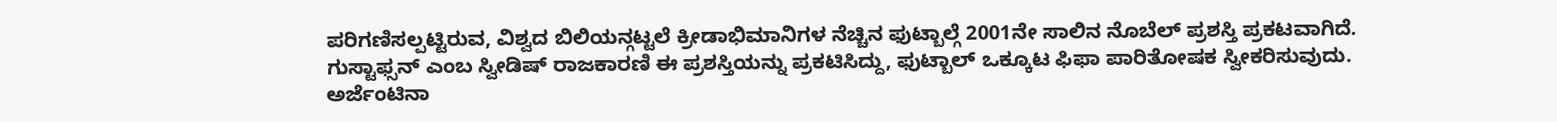ಪರಿಗಣಿಸಲ್ಪಟ್ಟಿರುವ, ವಿಶ್ವದ ಬಿಲಿಯನ್ಗಟ್ಟಲೆ ಕ್ರೀಡಾಭಿಮಾನಿಗಳ ನೆಚ್ಚಿನ ಫುಟ್ಬಾಲ್ಗೆ 2001ನೇ ಸಾಲಿನ ನೊಬೆಲ್ ಪ್ರಶಸ್ತಿ ಪ್ರಕಟವಾಗಿದೆ.
ಗುಸ್ಟಾಫ್ಸನ್ ಎಂಬ ಸ್ವೀಡಿಷ್ ರಾಜಕಾರಣಿ ಈ ಪ್ರಶಸ್ತಿಯನ್ನು ಪ್ರಕಟಿಸಿದ್ದು, ಫುಟ್ಬಾಲ್ ಒಕ್ಕೂಟ ಫಿಫಾ ಪಾರಿತೋಷಕ ಸ್ವೀಕರಿಸುವುದು.
ಅರ್ಜೆಂಟಿನಾ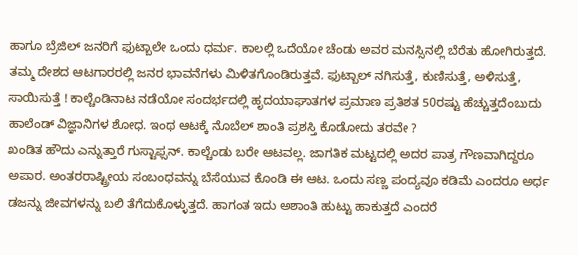ಹಾಗೂ ಬ್ರೆಜಿಲ್ ಜನರಿಗೆ ಫುಟ್ಬಾಲೇ ಒಂದು ಧರ್ಮ. ಕಾಲಲ್ಲಿ ಒದೆಯೋ ಚೆಂಡು ಅವರ ಮನಸ್ಸಿನಲ್ಲಿ ಬೆರೆತು ಹೋಗಿರುತ್ತದೆ. ತಮ್ಮ ದೇಶದ ಆಟಗಾರರಲ್ಲಿ ಜನರ ಭಾವನೆಗಳು ಮಿಳಿತಗೊಂಡಿರುತ್ತವೆ. ಫುಟ್ಬಾಲ್ ನಗಿಸುತ್ತೆ, ಕುಣಿಸುತ್ತೆ, ಅಳಿಸುತ್ತೆ, ಸಾಯಿಸುತ್ತೆ ! ಕಾಲ್ಚೆಂಡಿನಾಟ ನಡೆಯೋ ಸಂದರ್ಭದಲ್ಲಿ ಹೃದಯಾಘಾತಗಳ ಪ್ರಮಾಣ ಪ್ರತಿಶತ 50ರಷ್ಟು ಹೆಚ್ಚುತ್ತದೆಂಬುದು ಹಾಲೆಂಡ್ ವಿಜ್ಞಾನಿಗಳ ಶೋಧ. ಇಂಥ ಆಟಕ್ಕೆ ನೊಬೆಲ್ ಶಾಂತಿ ಪ್ರಶಸ್ತಿ ಕೊಡೋದು ತರವೇ ?
ಖಂಡಿತ ಹೌದು ಎನ್ನುತ್ತಾರೆ ಗುಸ್ಟಾಫ್ಸನ್. ಕಾಲ್ಚೆಂಡು ಬರೇ ಆಟವಲ್ಲ. ಜಾಗತಿಕ ಮಟ್ಟದಲ್ಲಿ ಅದರ ಪಾತ್ರ ಗೌಣವಾಗಿದ್ದರೂ ಅಪಾರ. ಅಂತರರಾಷ್ಟ್ರೀಯ ಸಂಬಂಧವನ್ನು ಬೆಸೆಯುವ ಕೊಂಡಿ ಈ ಆಟ. ಒಂದು ಸಣ್ಣ ಪಂದ್ಯವೂ ಕಡಿಮೆ ಎಂದರೂ ಅರ್ಧ ಡಜನ್ನು ಜೀವಗಳನ್ನು ಬಲಿ ತೆಗೆದುಕೊಳ್ಳುತ್ತದೆ. ಹಾಗಂತ ಇದು ಅಶಾಂತಿ ಹುಟ್ಟು ಹಾಕುತ್ತದೆ ಎಂದರೆ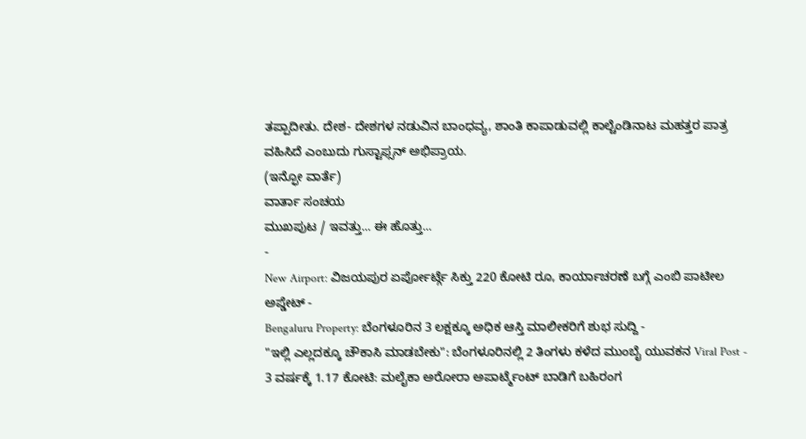ತಪ್ಪಾದೀತು. ದೇಶ- ದೇಶಗಳ ನಡುವಿನ ಬಾಂಧವ್ಯ, ಶಾಂತಿ ಕಾಪಾಡುವಲ್ಲಿ ಕಾಲ್ಚೆಂಡಿನಾಟ ಮಹತ್ತರ ಪಾತ್ರ ವಹಿಸಿದೆ ಎಂಬುದು ಗುಸ್ಟಾಫ್ಸನ್ ಅಭಿಪ್ರಾಯ.
(ಇನ್ಫೋ ವಾರ್ತೆ)
ವಾರ್ತಾ ಸಂಚಯ
ಮುಖಪುಟ / ಇವತ್ತು... ಈ ಹೊತ್ತು...
-
New Airport: ವಿಜಯಪುರ ಏರ್ಪೋರ್ಟ್ಗೆ ಸಿಕ್ತು 220 ಕೋಟಿ ರೂ, ಕಾರ್ಯಾಚರಣೆ ಬಗ್ಗೆ ಎಂಬಿ ಪಾಟೀಲ ಅಪ್ಡೇಟ್ -
Bengaluru Property: ಬೆಂಗಳೂರಿನ 3 ಲಕ್ಷಕ್ಕೂ ಅಧಿಕ ಆಸ್ತಿ ಮಾಲೀಕರಿಗೆ ಶುಭ ಸುದ್ದಿ -
"ಇಲ್ಲಿ ಎಲ್ಲದಕ್ಕೂ ಚೌಕಾಸಿ ಮಾಡಬೇಕು": ಬೆಂಗಳೂರಿನಲ್ಲಿ 2 ತಿಂಗಳು ಕಳೆದ ಮುಂಬೈ ಯುವಕನ Viral Post -
3 ವರ್ಷಕ್ಕೆ 1.17 ಕೋಟಿ: ಮಲೈಕಾ ಅರೋರಾ ಅಪಾರ್ಟ್ಮೆಂಟ್ ಬಾಡಿಗೆ ಬಹಿರಂಗ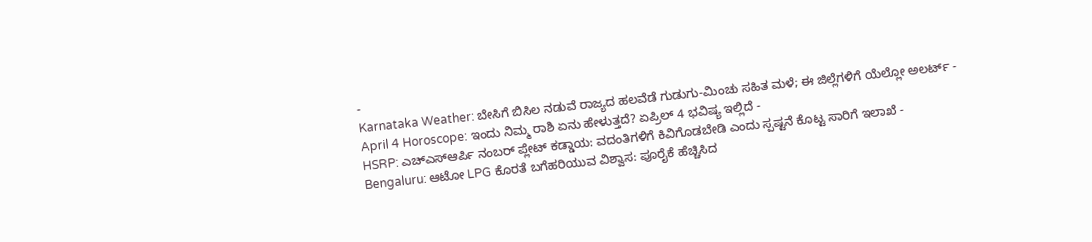-
Karnataka Weather: ಬೇಸಿಗೆ ಬಿಸಿಲ ನಡುವೆ ರಾಜ್ಯದ ಹಲವೆಡೆ ಗುಡುಗು-ಮಿಂಚು ಸಹಿತ ಮಳೆ; ಈ ಜಿಲ್ಲೆಗಳಿಗೆ ಯೆಲ್ಲೋ ಅಲರ್ಟ್ -
April 4 Horoscope: ಇಂದು ನಿಮ್ಮ ರಾಶಿ ಏನು ಹೇಳುತ್ತದೆ? ಏಪ್ರಿಲ್ 4 ಭವಿಷ್ಯ ಇಲ್ಲಿದೆ -
HSRP: ಎಚ್ಎಸ್ಆರ್ಪಿ ನಂಬರ್ ಪ್ಲೇಟ್ ಕಡ್ಡಾಯ: ವದಂತಿಗಳಿಗೆ ಕಿವಿಗೊಡಬೇಡಿ ಎಂದು ಸ್ಪಷ್ಟನೆ ಕೊಟ್ಟ ಸಾರಿಗೆ ಇಲಾಖೆ -
Bengaluru: ಆಟೋ LPG ಕೊರತೆ ಬಗೆಹರಿಯುವ ವಿಶ್ವಾಸ: ಪೂರೈಕೆ ಹೆಚ್ಚಿಸಿದ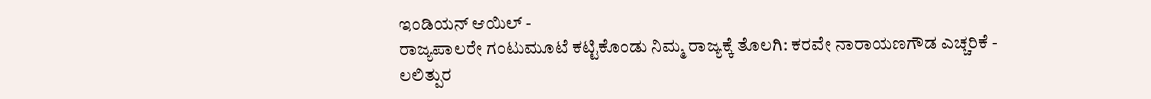ಇಂಡಿಯನ್ ಆಯಿಲ್ -
ರಾಜ್ಯಪಾಲರೇ ಗಂಟುಮೂಟೆ ಕಟ್ಟಿಕೊಂಡು ನಿಮ್ಮ ರಾಜ್ಯಕ್ಕೆ ತೊಲಗಿ: ಕರವೇ ನಾರಾಯಣಗೌಡ ಎಚ್ಚರಿಕೆ -
ಲಲಿತ್ಪುರ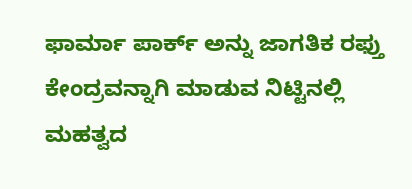ಫಾರ್ಮಾ ಪಾರ್ಕ್ ಅನ್ನು ಜಾಗತಿಕ ರಫ್ತು ಕೇಂದ್ರವನ್ನಾಗಿ ಮಾಡುವ ನಿಟ್ಟಿನಲ್ಲಿ ಮಹತ್ವದ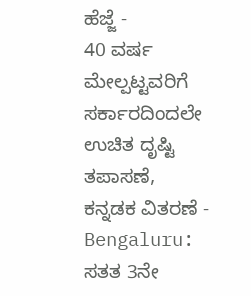ಹೆಜ್ಜೆ -
40 ವರ್ಷ ಮೇಲ್ಪಟ್ಟವರಿಗೆ ಸರ್ಕಾರದಿಂದಲೇ ಉಚಿತ ದೃಷ್ಟಿ ತಪಾಸಣೆ, ಕನ್ನಡಕ ವಿತರಣೆ -
Bengaluru: ಸತತ 3ನೇ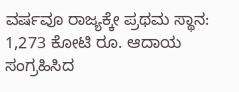ವರ್ಷವೂ ರಾಜ್ಯಕ್ಕೇ ಪ್ರಥಮ ಸ್ಥಾನ: 1,273 ಕೋಟಿ ರೂ. ಆದಾಯ ಸಂಗ್ರಹಿಸಿದ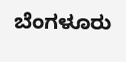ಬೆಂಗಳೂರು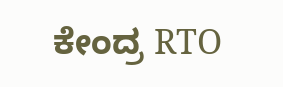ಕೇಂದ್ರ RTO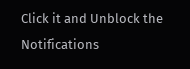Click it and Unblock the Notifications